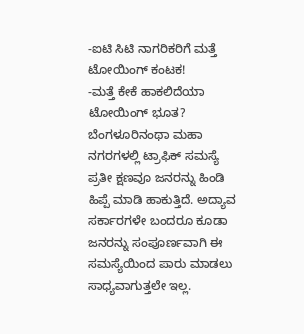-ಐಟಿ ಸಿಟಿ ನಾಗರಿಕರಿಗೆ ಮತ್ತೆ ಟೋಯಿಂಗ್ ಕಂಟಕ!
-ಮತ್ತೆ ಕೇಕೆ ಹಾಕಲಿದೆಯಾ ಟೋಯಿಂಗ್ ಭೂತ?
ಬೆಂಗಳೂರಿನಂಥಾ ಮಹಾ ನಗರಗಳಲ್ಲಿ ಟ್ರಾಫಿಕ್ ಸಮಸ್ಯೆ ಪ್ರತೀ ಕ್ಷಣವೂ ಜನರನ್ನು ಹಿಂಡಿ ಹಿಪ್ಪೆ ಮಾಡಿ ಹಾಕುತ್ತಿದೆ. ಅದ್ಯಾವ ಸರ್ಕಾರಗಳೇ ಬಂದರೂ ಕೂಡಾ ಜನರನ್ನು ಸಂಪೂರ್ಣವಾಗಿ ಈ ಸಮಸ್ಯೆಯಿಂದ ಪಾರು ಮಾಡಲು ಸಾಧ್ಯವಾಗುತ್ತಲೇ ಇಲ್ಲ.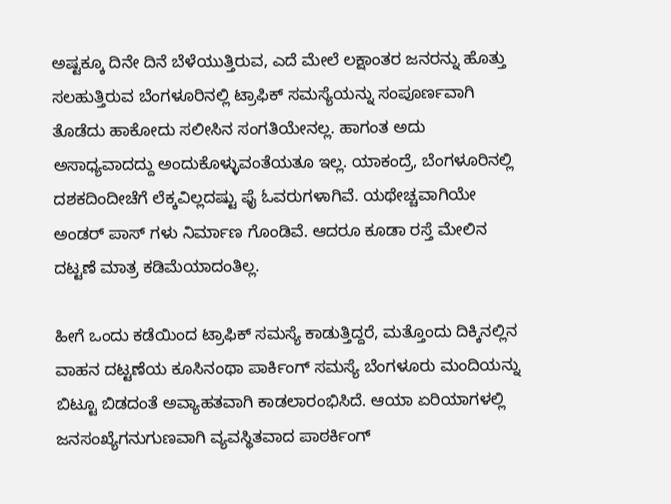ಅಷ್ಟಕ್ಕೂ ದಿನೇ ದಿನೆ ಬೆಳೆಯುತ್ತಿರುವ, ಎದೆ ಮೇಲೆ ಲಕ್ಷಾಂತರ ಜನರನ್ನು ಹೊತ್ತು ಸಲಹುತ್ತಿರುವ ಬೆಂಗಳೂರಿನಲ್ಲಿ ಟ್ರಾಫಿಕ್ ಸಮಸ್ಯೆಯನ್ನು ಸಂಪೂರ್ಣವಾಗಿ ತೊಡೆದು ಹಾಕೋದು ಸಲೀಸಿನ ಸಂಗತಿಯೇನಲ್ಲ. ಹಾಗಂತ ಅದು ಅಸಾಧ್ಯವಾದದ್ದು ಅಂದುಕೊಳ್ಳುವಂತೆಯತೂ ಇಲ್ಲ. ಯಾಕಂದ್ರೆ, ಬೆಂಗಳೂರಿನಲ್ಲಿ ದಶಕದಿಂದೀಚೆಗೆ ಲೆಕ್ಕವಿಲ್ಲದಷ್ಟು ಫೈ ಓವರುಗಳಾಗಿವೆ. ಯಥೇಚ್ಚವಾಗಿಯೇ ಅಂಡರ್ ಪಾಸ್ ಗಳು ನಿರ್ಮಾಣ ಗೊಂಡಿವೆ. ಆದರೂ ಕೂಡಾ ರಸ್ತೆ ಮೇಲಿನ ದಟ್ಟಣೆ ಮಾತ್ರ ಕಡಿಮೆಯಾದಂತಿಲ್ಲ.

ಹೀಗೆ ಒಂದು ಕಡೆಯಿಂದ ಟ್ರಾಫಿಕ್ ಸಮಸ್ಯೆ ಕಾಡುತ್ತಿದ್ದರೆ, ಮತ್ತೊಂದು ದಿಕ್ಕಿನಲ್ಲಿನ ವಾಹನ ದಟ್ಟಣೆಯ ಕೂಸಿನಂಥಾ ಪಾರ್ಕಿಂಗ್ ಸಮಸ್ಯೆ ಬೆಂಗಳೂರು ಮಂದಿಯನ್ನು ಬಿಟ್ಟೂ ಬಿಡದಂತೆ ಅವ್ಯಾಹತವಾಗಿ ಕಾಡಲಾರಂಭಿಸಿದೆ. ಆಯಾ ಏರಿಯಾಗಳಲ್ಲಿ ಜನಸಂಖ್ಯೆಗನುಗುಣವಾಗಿ ವ್ಯವಸ್ಥಿತವಾದ ಪಾಠರ್ಕಿಂಗ್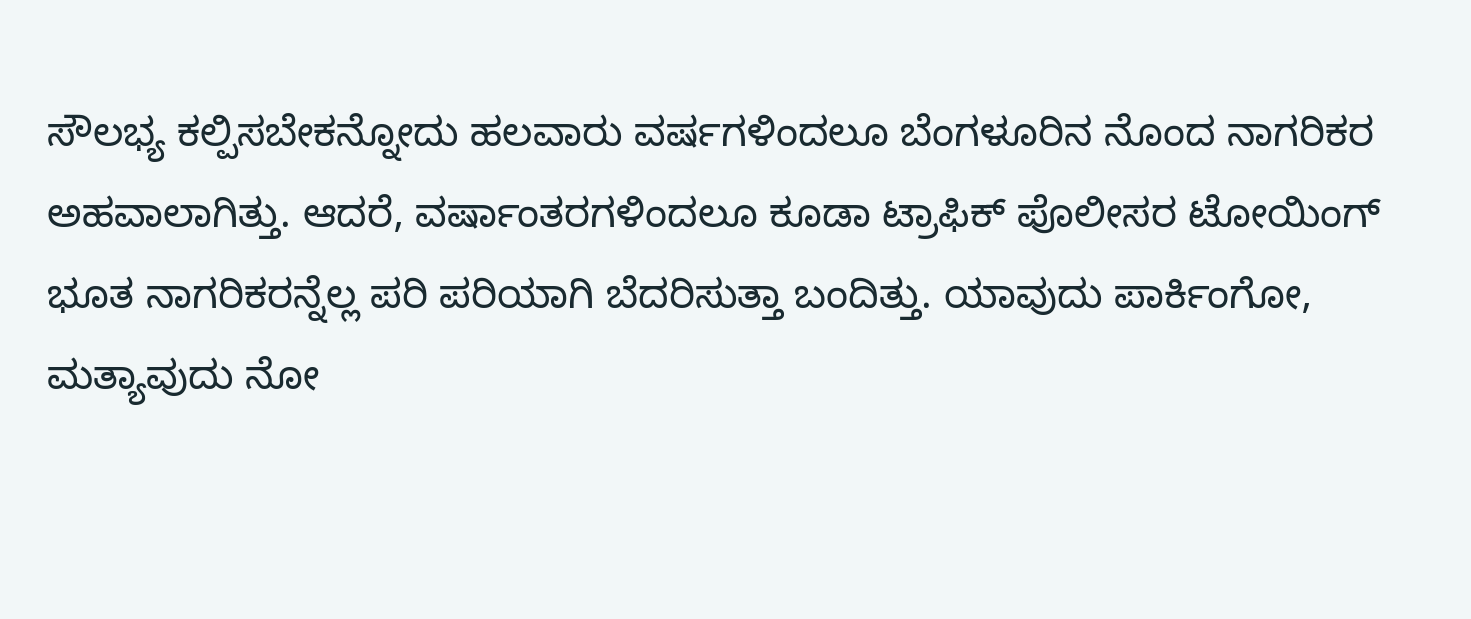ಸೌಲಭ್ಯ ಕಲ್ಪಿಸಬೇಕನ್ನೋದು ಹಲವಾರು ವರ್ಷಗಳಿಂದಲೂ ಬೆಂಗಳೂರಿನ ನೊಂದ ನಾಗರಿಕರ ಅಹವಾಲಾಗಿತ್ತು. ಆದರೆ, ವರ್ಷಾಂತರಗಳಿಂದಲೂ ಕೂಡಾ ಟ್ರಾಫಿಕ್ ಪೊಲೀಸರ ಟೋಯಿಂಗ್ ಭೂತ ನಾಗರಿಕರನ್ನೆಲ್ಲ ಪರಿ ಪರಿಯಾಗಿ ಬೆದರಿಸುತ್ತಾ ಬಂದಿತ್ತು. ಯಾವುದು ಪಾರ್ಕಿಂಗೋ, ಮತ್ಯಾವುದು ನೋ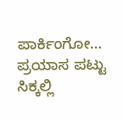ಪಾರ್ಕಿಂಗೋ… ಪ್ರಯಾಸ ಪಟ್ಟು ಸಿಕ್ಕಲ್ಲಿ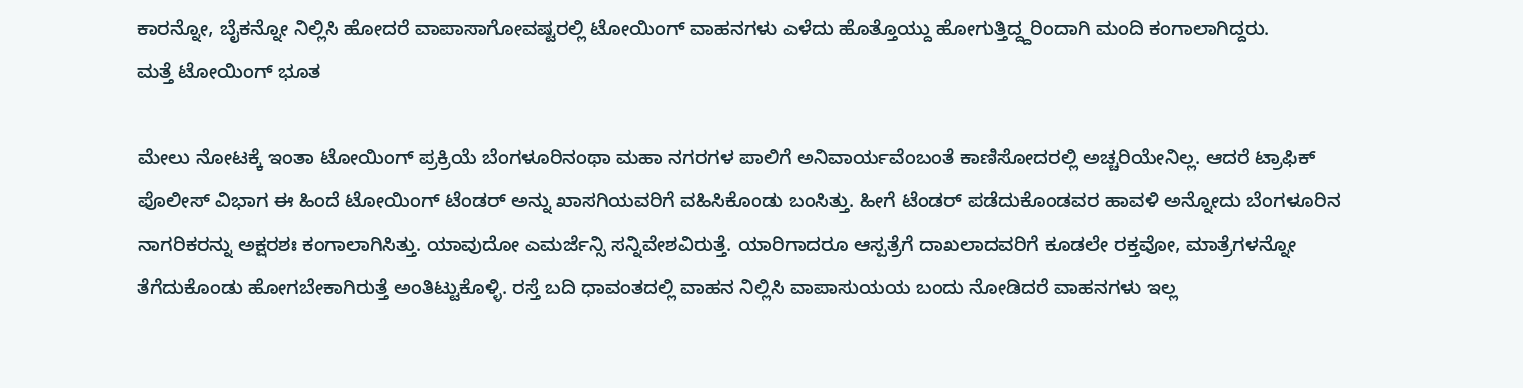ಕಾರನ್ನೋ, ಬೈಕನ್ನೋ ನಿಲ್ಲಿಸಿ ಹೋದರೆ ವಾಪಾಸಾಗೋವಷ್ಟರಲ್ಲಿ ಟೋಯಿಂಗ್ ವಾಹನಗಳು ಎಳೆದು ಹೊತ್ತೊಯ್ದು ಹೋಗುತ್ತಿದ್ದ್ದರಿಂದಾಗಿ ಮಂದಿ ಕಂಗಾಲಾಗಿದ್ದರು.
ಮತ್ತೆ ಟೋಯಿಂಗ್ ಭೂತ

ಮೇಲು ನೋಟಕ್ಕೆ ಇಂತಾ ಟೋಯಿಂಗ್ ಪ್ರಕ್ರಿಯೆ ಬೆಂಗಳೂರಿನಂಥಾ ಮಹಾ ನಗರಗಳ ಪಾಲಿಗೆ ಅನಿವಾರ್ಯವೆಂಬಂತೆ ಕಾಣಿಸೋದರಲ್ಲಿ ಅಚ್ಚರಿಯೇನಿಲ್ಲ. ಆದರೆ ಟ್ರಾಫಿಕ್ ಪೊಲೀಸ್ ವಿಭಾಗ ಈ ಹಿಂದೆ ಟೋಯಿಂಗ್ ಟೆಂಡರ್ ಅನ್ನು ಖಾಸಗಿಯವರಿಗೆ ವಹಿಸಿಕೊಂಡು ಬಂಸಿತ್ತು. ಹೀಗೆ ಟೆಂಡರ್ ಪಡೆದುಕೊಂಡವರ ಹಾವಳಿ ಅನ್ನೋದು ಬೆಂಗಳೂರಿನ ನಾಗರಿಕರನ್ನು ಅಕ್ಷರಶಃ ಕಂಗಾಲಾಗಿಸಿತ್ತು. ಯಾವುದೋ ಎಮರ್ಜೆನ್ಸಿ ಸನ್ನಿವೇಶವಿರುತ್ತೆ. ಯಾರಿಗಾದರೂ ಆಸ್ಪತ್ರೆಗೆ ದಾಖಲಾದವರಿಗೆ ಕೂಡಲೇ ರಕ್ತವೋ, ಮಾತ್ರೆಗಳನ್ನೋ ತೆಗೆದುಕೊಂಡು ಹೋಗಬೇಕಾಗಿರುತ್ತೆ ಅಂತಿಟ್ಟುಕೊಳ್ಳಿ. ರಸ್ತೆ ಬದಿ ಧಾವಂತದಲ್ಲಿ ವಾಹನ ನಿಲ್ಲಿಸಿ ವಾಪಾಸುಯಯ ಬಂದು ನೋಡಿದರೆ ವಾಹನಗಳು ಇಲ್ಲ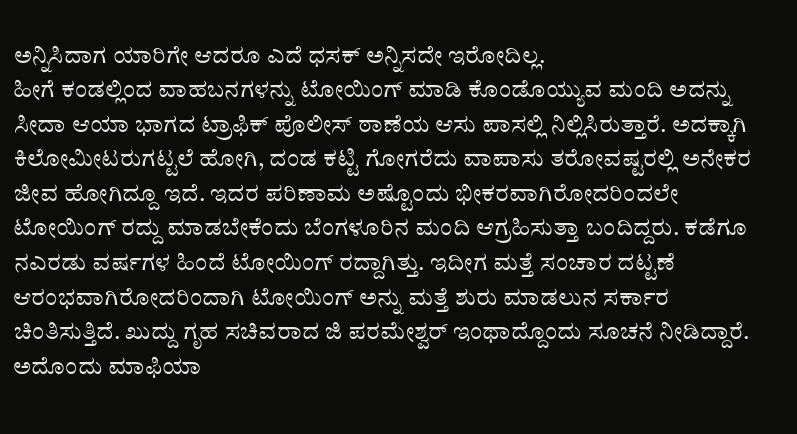ಅನ್ನಿಸಿದಾಗ ಯಾರಿಗೇ ಆದರೂ ಎದೆ ಧಸಕ್ ಅನ್ನಿಸದೇ ಇರೋದಿಲ್ಲ.
ಹೀಗೆ ಕಂಡಲ್ಲಿಂದ ವಾಹಬನಗಳನ್ನು ಟೋಯಿಂಗ್ ಮಾಡಿ ಕೊಂಡೊಯ್ಯುವ ಮಂದಿ ಅದನ್ನು ಸೀದಾ ಆಯಾ ಭಾಗದ ಟ್ರಾಫಿಕ್ ಪೊಲೀಸ್ ಠಾಣೆಯ ಆಸು ಪಾಸಲ್ಲಿ ನಿಲ್ಲಿಸಿರುತ್ತಾರೆ. ಅದಕ್ಕಾಗಿ ಕಿಲೋಮೀಟರುಗಟ್ಟಲೆ ಹೋಗಿ, ದಂಡ ಕಟ್ಟಿ ಗೋಗರೆದು ವಾಪಾಸು ತರೋವಷ್ಟರಲ್ಲಿ ಅನೇಕರ ಜೀವ ಹೋಗಿದ್ದೂ ಇದೆ. ಇದರ ಪರಿಣಾಮ ಅಷ್ಟೊಂದು ಭೀಕರವಾಗಿರೋದರಿಂದಲೇ ಟೋಯಿಂಗ್ ರದ್ದು ಮಾಡಬೇಕೆಂದು ಬೆಂಗಳೂರಿನ ಮಂದಿ ಆಗ್ರಹಿಸುತ್ತಾ ಬಂದಿದ್ದರು. ಕಡೆಗೂ ನಎರಡು ವರ್ಷಗಳ ಹಿಂದೆ ಟೋಯಿಂಗ್ ರದ್ದಾಗಿತ್ತು. ಇದೀಗ ಮತ್ತೆ ಸಂಚಾರ ದಟ್ಟಣೆ ಆರಂಭವಾಗಿರೋದರಿಂದಾಗಿ ಟೋಯಿಂಗ್ ಅನ್ನು ಮತ್ತೆ ಶುರು ಮಾಡಲುನ ಸರ್ಕಾರ ಚಿಂತಿಸುತ್ತಿದೆ. ಖುದ್ದು ಗೃಹ ಸಚಿವರಾದ ಜಿ ಪರಮೇಶ್ವರ್ ಇಂಥಾದ್ದೊಂದು ಸೂಚನೆ ನೀಡಿದ್ದಾರೆ.
ಅದೊಂದು ಮಾಫಿಯಾ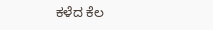ಕಳೆದ ಕೆಲ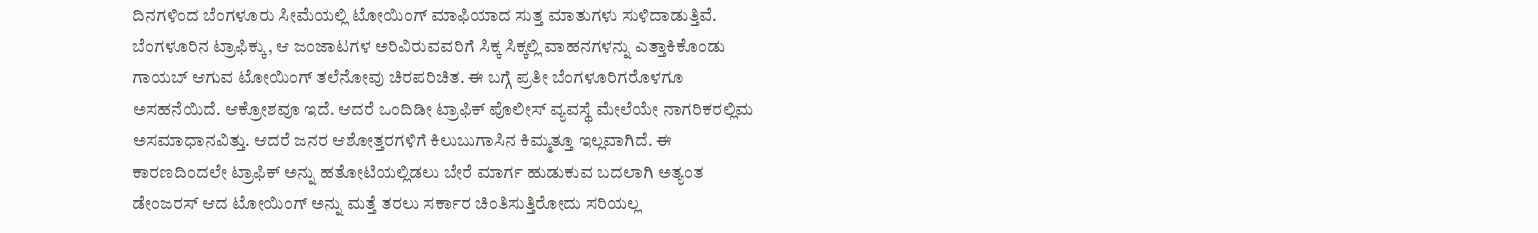ದಿನಗಳಿಂದ ಬೆಂಗಳೂರು ಸೀಮೆಯಲ್ಲಿ ಟೋಯಿಂಗ್ ಮಾಫಿಯಾದ ಸುತ್ತ ಮಾತುಗಳು ಸುಳಿದಾಡುತ್ತಿವೆ. ಬೆಂಗಳೂರಿನ ಟ್ರಾಫಿಕ್ಕು, ಆ ಜಂಜಾಟಗಳ ಅರಿವಿರುವವರಿಗೆ ಸಿಕ್ಕ ಸಿಕ್ಕಲ್ಲಿ ವಾಹನಗಳನ್ನು ಎತ್ತಾಕಿಕೊಂಡು ಗಾಯಬ್ ಆಗುವ ಟೋಯಿಂಗ್ ತಲೆನೋವು ಚಿರಪರಿಚಿತ. ಈ ಬಗ್ಗೆ ಪ್ರತೀ ಬೆಂಗಳೂರಿಗರೊಳಗೂ ಅಸಹನೆಯಿದೆ. ಆಕ್ರೋಶವೂ ಇದೆ. ಆದರೆ ಒಂದಿಡೀ ಟ್ರಾಫಿಕ್ ಪೊಲೀಸ್ ವ್ಯವಸ್ಥೆ ಮೇಲೆಯೇ ನಾಗರಿಕರಲ್ಲಿಮ ಅಸಮಾಧಾನವಿತ್ತು. ಆದರೆ ಜನರ ಆಶೋತ್ತರಗಳಿಗೆ ಕಿಲುಬುಗಾಸಿನ ಕಿಮ್ಮತ್ತೂ ಇಲ್ಲವಾಗಿದೆ. ಈ ಕಾರಣದಿಂದಲೇ ಟ್ರಾಫಿಕ್ ಅನ್ನು ಹತೋಟಿಯಲ್ಲಿಡಲು ಬೇರೆ ಮಾರ್ಗ ಹುಡುಕುವ ಬದಲಾಗಿ ಅತ್ಯಂತ ಡೇಂಜರಸ್ ಆದ ಟೋಯಿಂಗ್ ಅನ್ನು ಮತ್ತೆ ತರಲು ಸರ್ಕಾರ ಚಿಂತಿಸುತ್ತಿರೋದು ಸರಿಯಲ್ಲ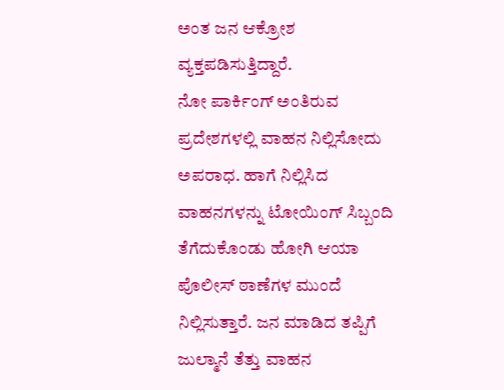ಅಂತ ಜನ ಆಕ್ರೋಶ ವ್ಯಕ್ತಪಡಿಸುತ್ತಿದ್ದಾರೆ.
ನೋ ಪಾರ್ಕಿಂಗ್ ಅಂತಿರುವ ಪ್ರದೇಶಗಳಲ್ಲಿ ವಾಹನ ನಿಲ್ಲಿಸೋದು ಅಪರಾಧ. ಹಾಗೆ ನಿಲ್ಲಿಸಿದ ವಾಹನಗಳನ್ನು ಟೋಯಿಂಗ್ ಸಿಬ್ಬಂದಿ ತೆಗೆದುಕೊಂಡು ಹೋಗಿ ಆಯಾ ಪೊಲೀಸ್ ಠಾಣೆಗಳ ಮುಂದೆ ನಿಲ್ಲಿಸುತ್ತಾರೆ. ಜನ ಮಾಡಿದ ತಪ್ಪಿಗೆ ಜುಲ್ಮಾನೆ ತೆತ್ತು ವಾಹನ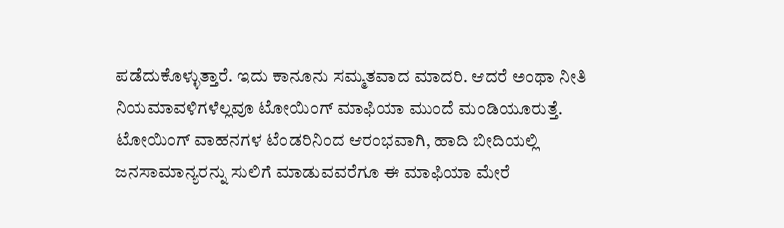ಪಡೆದುಕೊಳ್ಳುತ್ತಾರೆ. ಇದು ಕಾನೂನು ಸಮ್ಮತವಾದ ಮಾದರಿ. ಆದರೆ ಅಂಥಾ ನೀತಿ ನಿಯಮಾವಳಿಗಳೆಲ್ಲವೂ ಟೋಯಿಂಗ್ ಮಾಫಿಯಾ ಮುಂದೆ ಮಂಡಿಯೂರುತ್ತೆ. ಟೋಯಿಂಗ್ ವಾಹನಗಳ ಟೆಂಡರಿನಿಂದ ಆರಂಭವಾಗಿ, ಹಾದಿ ಬೀದಿಯಲ್ಲಿ ಜನಸಾಮಾನ್ಯರನ್ನು ಸುಲಿಗೆ ಮಾಡುವವರೆಗೂ ಈ ಮಾಫಿಯಾ ಮೇರೆ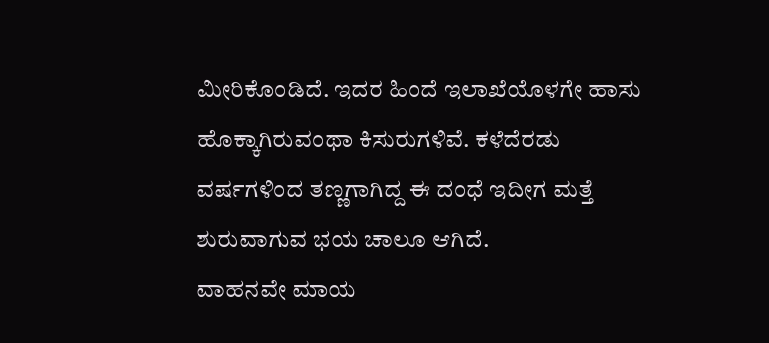ಮೀರಿಕೊಂಡಿದೆ. ಇದರ ಹಿಂದೆ ಇಲಾಖೆಯೊಳಗೇ ಹಾಸು ಹೊಕ್ಕಾಗಿರುವಂಥಾ ಕಿಸುರುಗಳಿವೆ. ಕಳೆದೆರಡು ವರ್ಷಗಳಿಂದ ತಣ್ಣಗಾಗಿದ್ದ ಈ ದಂಧೆ ಇದೀಗ ಮತ್ತೆ ಶುರುವಾಗುವ ಭಯ ಚಾಲೂ ಆಗಿದೆ.
ವಾಹನವೇ ಮಾಯ